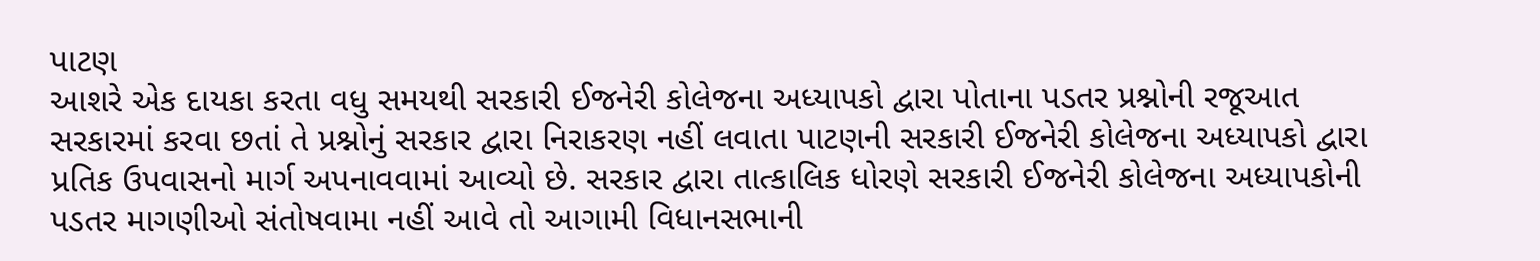પાટણ
આશરે એક દાયકા કરતા વધુ સમયથી સરકારી ઈજનેરી કોલેજના અધ્યાપકો દ્વારા પોતાના પડતર પ્રશ્નોની રજૂઆત સરકારમાં કરવા છતાં તે પ્રશ્નોનું સરકાર દ્વારા નિરાકરણ નહીં લવાતા પાટણની સરકારી ઈજનેરી કોલેજના અધ્યાપકો દ્વારા પ્રતિક ઉપવાસનો માર્ગ અપનાવવામાં આવ્યો છે. સરકાર દ્વારા તાત્કાલિક ધોરણે સરકારી ઈજનેરી કોલેજના અધ્યાપકોની પડતર માગણીઓ સંતોષવામા નહીં આવે તો આગામી વિધાનસભાની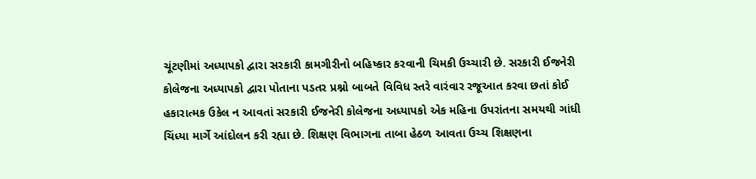ચૂંટણીમાં અધ્યાપકો દ્વારા સરકારી કામગીરીનો બહિષ્કાર કરવાની ચિમકી ઉચ્ચારી છે. સરકારી ઈજનેરી કોલેજના અધ્યાપકો દ્વારા પોતાના પડતર પ્રશ્નો બાબતે વિવિધ સ્તરે વારંવાર રજૂઆત કરવા છતાં કોઈ હકારાત્મક ઉકેલ ન આવતાં સરકારી ઈજનેરી કોલેજના અધ્યાપકો એક મહિના ઉપરાંતના સમયથી ગાંધી ચિંધ્યા માર્ગે આંદોલન કરી રહ્યા છે. શિક્ષણ વિભાગના તાબા હેઠળ આવતા ઉચ્ચ શિક્ષણના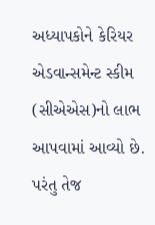અધ્યાપકોને કેરિયર એડવાન્સમેન્ટ સ્કીમ (સીએએસ)નો લાભ આપવામાં આવ્યો છે. પરંતુ તેજ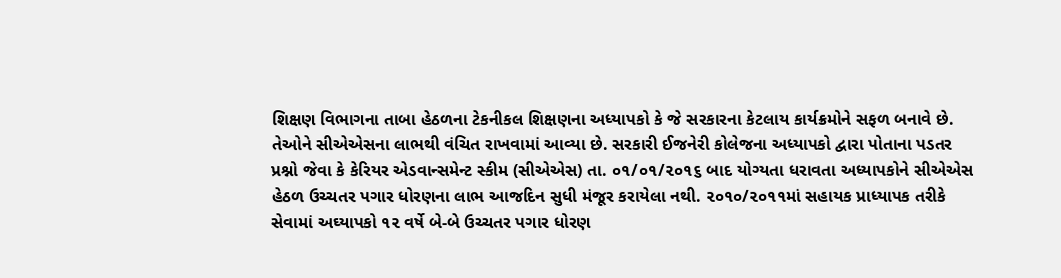શિક્ષણ વિભાગના તાબા હેઠળના ટેકનીકલ શિક્ષણના અધ્યાપકો કે જે સરકારના કેટલાય કાર્યક્રમોને સફળ બનાવે છે. તેઓને સીએએસના લાભથી વંચિત રાખવામાં આવ્યા છે. સરકારી ઈજનેરી કોલેજના અધ્યાપકો દ્વારા પોતાના પડતર પ્રશ્નો જેવા કે કેરિયર એડવાન્સમેન્ટ સ્કીમ (સીએએસ) તા. ૦૧/૦૧/૨૦૧૬ બાદ યોગ્યતા ધરાવતા અધ્યાપકોને સીએએસ હેઠળ ઉચ્ચતર પગાર ધોરણના લાભ આજદિન સુધી મંજૂર કરાયેલા નથી. ૨૦૧૦/૨૦૧૧માં સહાયક પ્રાધ્યાપક તરીકે સેવામાં અઘ્યાપકો ૧૨ વર્ષે બે-બે ઉચ્ચતર પગાર ધોરણ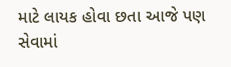માટે લાયક હોવા છતા આજે પણ સેવામાં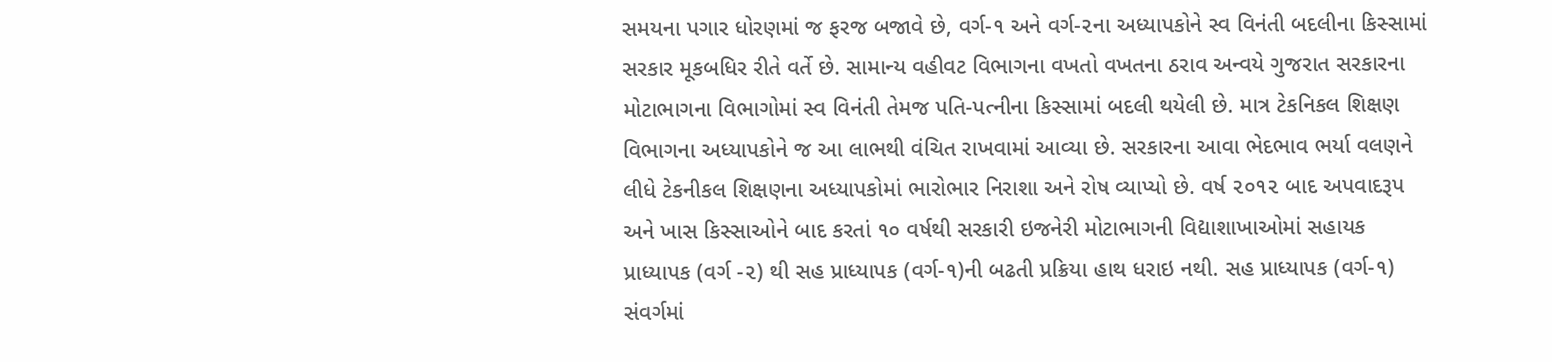સમયના પગાર ધોરણમાં જ ફરજ બજાવે છે, વર્ગ-૧ અને વર્ગ-૨ના અધ્યાપકોને સ્વ વિનંતી બદલીના કિસ્સામાં સરકાર મૂકબધિર રીતે વર્તે છે. સામાન્ય વહીવટ વિભાગના વખતો વખતના ઠરાવ અન્વયે ગુજરાત સરકારના મોટાભાગના વિભાગોમાં સ્વ વિનંતી તેમજ પતિ-પત્નીના કિસ્સામાં બદલી થયેલી છે. માત્ર ટેકનિકલ શિક્ષણ વિભાગના અધ્યાપકોને જ આ લાભથી વંચિત રાખવામાં આવ્યા છે. સરકારના આવા ભેદભાવ ભર્યા વલણને લીધે ટેકનીકલ શિક્ષણના અધ્યાપકોમાં ભારોભાર નિરાશા અને રોષ વ્યાપ્યો છે. વર્ષ ૨૦૧૨ બાદ અપવાદરૂપ અને ખાસ કિસ્સાઓને બાદ કરતાં ૧૦ વર્ષથી સરકારી ઇજનેરી મોટાભાગની વિદ્યાશાખાઓમાં સહાયક પ્રાધ્યાપક (વર્ગ -૨) થી સહ પ્રાધ્યાપક (વર્ગ-૧)ની બઢતી પ્રક્રિયા હાથ ધરાઇ નથી. સહ પ્રાધ્યાપક (વર્ગ-૧) સંવર્ગમાં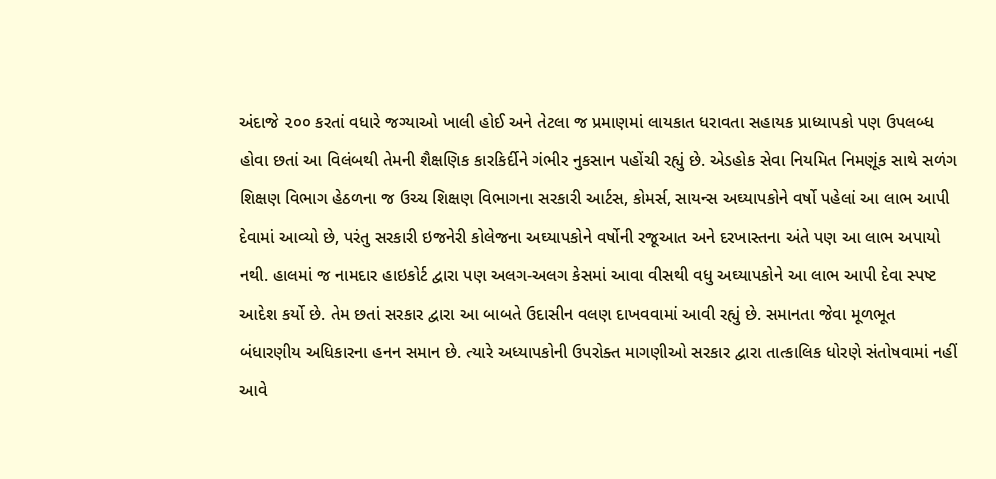અંદાજે ૨૦૦ કરતાં વધારે જગ્યાઓ ખાલી હોઈ અને તેટલા જ પ્રમાણમાં લાયકાત ધરાવતા સહાયક પ્રાધ્યાપકો પણ ઉપલબ્ધ હોવા છતાં આ વિલંબથી તેમની શૈક્ષણિક કારકિર્દીને ગંભીર નુકસાન પહોંચી રહ્યું છે. એડહોક સેવા નિયમિત નિમણૂંક સાથે સળંગ શિક્ષણ વિભાગ હેઠળના જ ઉચ્ચ શિક્ષણ વિભાગના સરકારી આર્ટસ, કોમર્સ, સાયન્સ અઘ્યાપકોને વર્ષો પહેલાં આ લાભ આપી દેવામાં આવ્યો છે, પરંતુ સરકારી ઇજનેરી કોલેજના અઘ્યાપકોને વર્ષોની રજૂઆત અને દરખાસ્તના અંતે પણ આ લાભ અપાયો નથી. હાલમાં જ નામદાર હાઇકોર્ટ દ્વારા પણ અલગ-અલગ કેસમાં આવા વીસથી વધુ અઘ્યાપકોને આ લાભ આપી દેવા સ્પષ્ટ આદેશ કર્યો છે. તેમ છતાં સરકાર દ્વારા આ બાબતે ઉદાસીન વલણ દાખવવામાં આવી રહ્યું છે. સમાનતા જેવા મૂળભૂત બંધારણીય અધિકારના હનન સમાન છે. ત્યારે અધ્યાપકોની ઉપરોક્ત માગણીઓ સરકાર દ્વારા તાત્કાલિક ધોરણે સંતોષવામાં નહીં આવે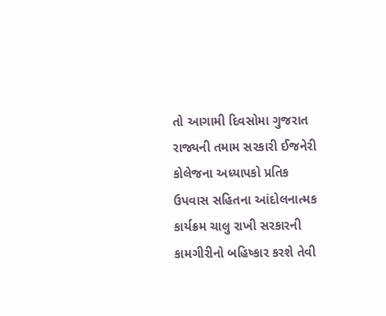તો આગામી દિવસોમા ગુજરાત રાજ્યની તમામ સરકારી ઈજનેરી કોલેજના અધ્યાપકો પ્રતિક ઉપવાસ સહિતના આંદોલનાત્મક કાર્યક્રમ ચાલુ રાખી સરકારની કામગીરીનો બહિષ્કાર કરશે તેવી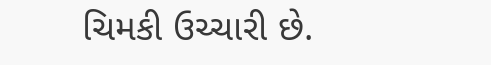ચિમકી ઉચ્ચારી છે.